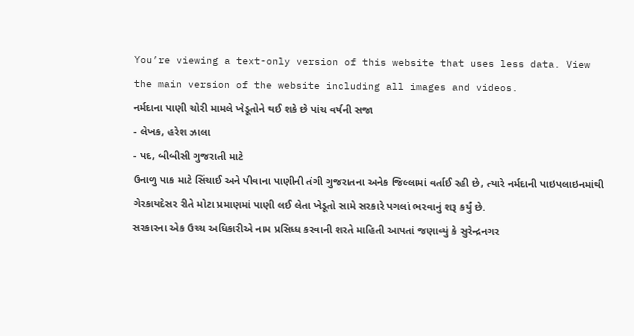You’re viewing a text-only version of this website that uses less data. View the main version of the website including all images and videos.
નર્મદાના પાણી ચોરી મામલે ખેડૂતોને થઈ શકે છે પાંચ વર્ષની સજા
- લેખક, હરેશ ઝાલા
- પદ, બીબીસી ગુજરાતી માટે
ઉનાળુ પાક માટે સિંચાઈ અને પીવાના પાણીની તંગી ગુજરાતના અનેક જિલ્લામાં વર્તાઈ રહી છે, ત્યારે નર્મદાની પાઇપલાઇનમાંથી ગેરકાયદેસર રીતે મોટા પ્રમાણમાં પાણી લઈ લેતા ખેડૂતો સામે સરકારે પગલાં ભરવાનું શરૂ કર્યું છે.
સરકારના એક ઉચ્ચ અધિકારીએ નામ પ્રસિધ્ધ કરવાની શરતે માહિતી આપતાં જણાવ્યું કે સુરેન્દ્રનગર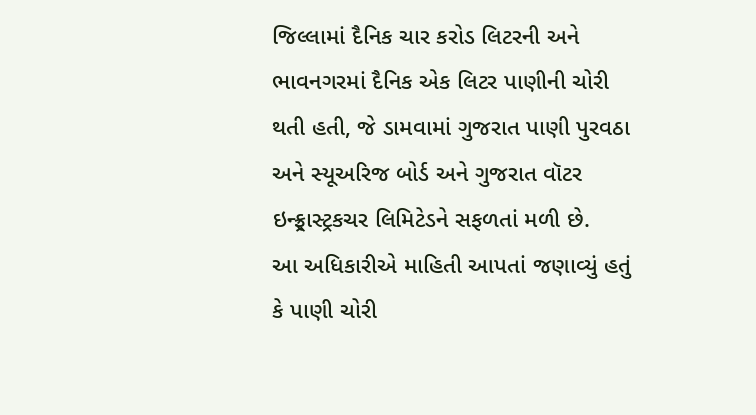જિલ્લામાં દૈનિક ચાર કરોડ લિટરની અને ભાવનગરમાં દૈનિક એક લિટર પાણીની ચોરી થતી હતી, જે ડામવામાં ગુજરાત પાણી પુરવઠા અને સ્યૂઅરિજ બોર્ડ અને ગુજરાત વૉટર ઇન્ફ્ર્રાસ્ટ્રકચર લિમિટેડને સફળતાં મળી છે.
આ અધિકારીએ માહિતી આપતાં જણાવ્યું હતું કે પાણી ચોરી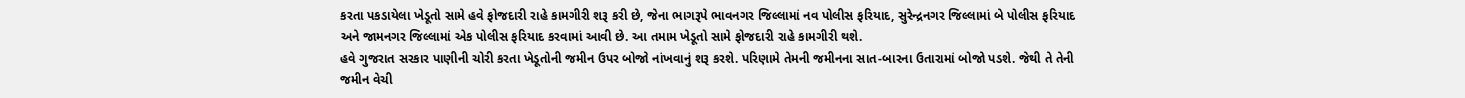કરતા પકડાયેલા ખેડૂતો સામે હવે ફોજદારી રાહે કામગીરી શરૂ કરી છે, જેના ભાગરૂપે ભાવનગર જિલ્લામાં નવ પોલીસ ફરિયાદ, સુરેન્દ્રનગર જિલ્લામાં બે પોલીસ ફરિયાદ અને જામનગર જિલ્લામાં એક પોલીસ ફરિયાદ કરવામાં આવી છે. આ તમામ ખેડૂતો સામે ફોજદારી રાહે કામગીરી થશે.
હવે ગુજરાત સરકાર પાણીની ચોરી કરતા ખેડૂતોની જમીન ઉપર બોજો નાંખવાનું શરૂ કરશે. પરિણામે તેમની જમીનના સાત-બારના ઉતારામાં બોજો પડશે. જેથી તે તેની જમીન વેચી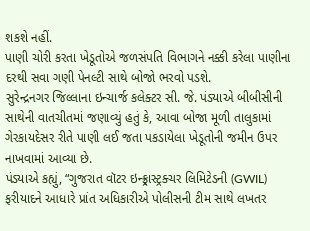શકશે નહીં.
પાણી ચોરી કરતા ખેડૂતોએ જળસંપતિ વિભાગને નક્કી કરેલા પાણીના દરથી સવા ગણી પેનલ્ટી સાથે બોજો ભરવો પડશે.
સુરેન્દ્રનગર જિલ્લાના ઇન્ચાર્જ કલેક્ટર સી. જે. પંડ્યાએ બીબીસીની સાથેની વાતચીતમાં જણાવ્યું હતું કે, આવા બોજા મૂળી તાલુકામાં ગેરકાયદેસર રીતે પાણી લઈ જતા પકડાયેલા ખેડૂતોની જમીન ઉપર નાખવામાં આવ્યા છે.
પંડ્યાએ કહ્યું, “ગુજરાત વૉટર ઇન્ફ્ર્રાસ્ટ્રક્ચર લિમિટેડની (GWIL) ફરીયાદને આધારે પ્રાંત અધિકારીએ પોલીસની ટીમ સાથે લખતર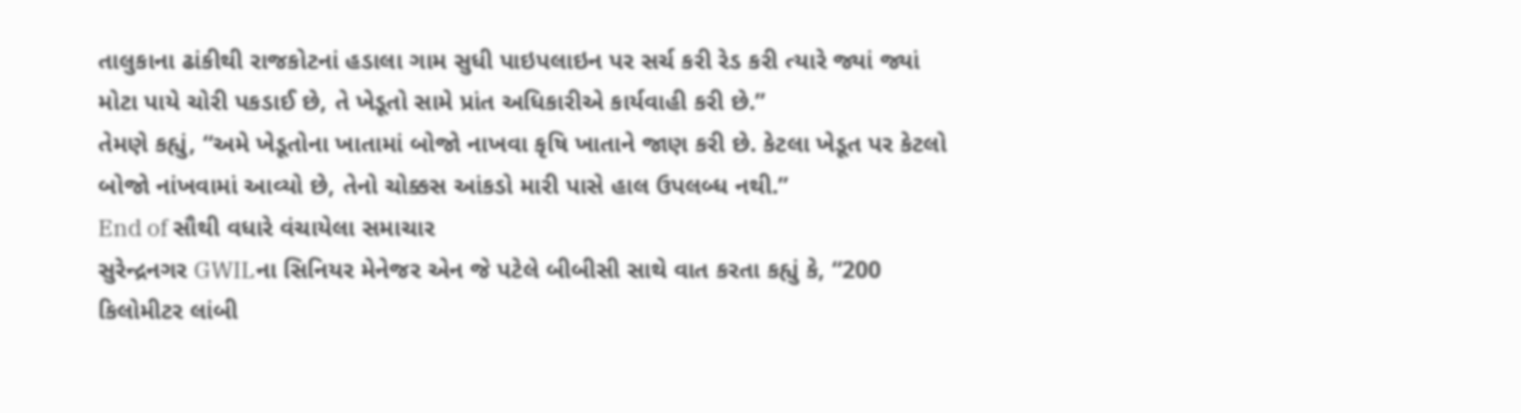તાલુકાના ઢાંકીથી રાજકોટનાં હડાલા ગામ સુધી પાઇપલાઇન પર સર્ચ કરી રેડ કરી ત્યારે જ્યાં જ્યાં મોટા પાયે ચોરી પકડાઈ છે, તે ખેડૂતો સામે પ્રાંત અધિકારીએ કાર્યવાહી કરી છે.”
તેમણે કહ્યું, “અમે ખેડૂતોના ખાતામાં બોજો નાખવા કૃષિ ખાતાને જાણ કરી છે. કેટલા ખેડૂત પર કેટલો બોજો નાંખવામાં આવ્યો છે, તેનો ચોક્કસ આંકડો મારી પાસે હાલ ઉપલબ્ધ નથી.”
End of સૌથી વધારે વંચાયેલા સમાચાર
સુરેન્દ્રનગર GWILના સિનિયર મેનેજર એન જે પટેલે બીબીસી સાથે વાત કરતા કહ્યું કે, “200 કિલોમીટર લાંબી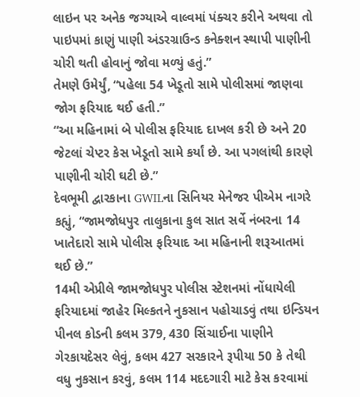લાઇન પર અનેક જગ્યાએ વાલ્વમાં પંક્ચર કરીને અથવા તો પાઇપમાં કાણું પાણી અંડરગ્રાઉન્ડ કનેક્શન સ્થાપી પાણીની ચોરી થતી હોવાનું જોવા મળ્યું હતું.”
તેમણે ઉમેર્યું, “પહેલા 54 ખેડૂતો સામે પોલીસમાં જાણવા જોગ ફરિયાદ થઈ હતી.”
“આ મહિનામાં બે પોલીસ ફરિયાદ દાખલ કરી છે અને 20 જેટલાં ચેપ્ટર કેસ ખેડૂતો સામે કર્યાં છે. આ પગલાંથી કારણે પાણીની ચોરી ઘટી છે.”
દેવભૂમી દ્વારકાના GWILના સિનિયર મેનેજર પીએમ નાગરે કહ્યું, “જામજોધપુર તાલુકાના કુલ સાત સર્વે નંબરના 14 ખાતેદારો સામે પોલીસ ફરિયાદ આ મહિનાની શરૂઆતમાં થઈ છે.”
14મી એપ્રીલે જામજોધપુર પોલીસ સ્ટેશનમાં નોંધાયેલી ફરિયાદમાં જાહેર મિલ્કતને નુકસાન પહોચાડવું તથા ઇન્ડિયન પીનલ કોડની કલમ 379, 430 સિંચાઈના પાણીને ગેરકાયદેસર લેવું, કલમ 427 સરકારને રૂપીયા 50 કે તેથી વધુ નુકસાન કરવું, કલમ 114 મદદગારી માટે કેસ કરવામાં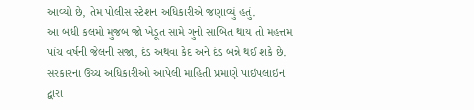આવ્યો છે, તેમ પોલીસ સ્ટેશન અધિકારીએ જણાવ્યું હતું.
આ બધી કલમો મુજબ જો ખેડૂત સામે ગુનો સાબિત થાય તો મહત્તમ પાંચ વર્ષની જેલની સજા, દંડ અથવા કેદ અને દંડ બન્ને થઈ શકે છે.
સરકારના ઉચ્ચ અધિકારીઓ આપેલી માહિતી પ્રમાણે પાઇપલાઇન દ્વારા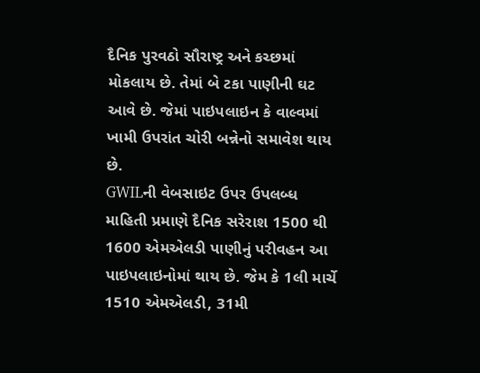દૈનિક પુરવઠો સૌરાષ્ટ્ર અને કચ્છમાં મોકલાય છે. તેમાં બે ટકા પાણીની ઘટ આવે છે. જેમાં પાઇપલાઇન કે વાલ્વમાં ખામી ઉપરાંત ચોરી બન્નેનો સમાવેશ થાય છે.
GWILની વેબસાઇટ ઉપર ઉપલબ્ધ માહિતી પ્રમાણે દૈનિક સરેરાશ 1500 થી 1600 એમએલડી પાણીનું પરીવહન આ પાઇપલાઇનોમાં થાય છે. જેમ કે 1લી માર્ચે 1510 એમએલડી, 31મી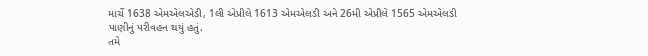માર્ચે 1638 એમએલએડી, 1લી એપ્રીલે 1613 એમએલડી અને 26મી એપ્રીલે 1565 એમએલડી પાણીનું પરીવહન થયું હતું.
તમે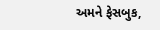અમને ફેસબુક,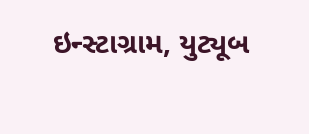ઇન્સ્ટાગ્રામ, યુટ્યૂબ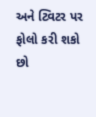અને ટ્વિટર પર ફોલો કરી શકો છો